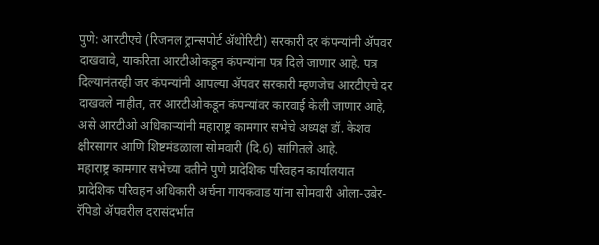पुणे: आरटीएचे (रिजनल ट्रान्सपोर्ट ॲथोरिटी) सरकारी दर कंपन्यांनी ॲपवर दाखवावे, याकरिता आरटीओकडून कंपन्यांना पत्र दिले जाणार आहे. पत्र दिल्यानंतरही जर कंपन्यांनी आपल्या ॲपवर सरकारी म्हणजेच आरटीएचे दर दाखवले नाहीत, तर आरटीओकडून कंपन्यांवर कारवाई केली जाणार आहे, असे आरटीओ अधिकाऱ्यांनी महाराष्ट्र कामगार सभेचे अध्यक्ष डॉ. केशव क्षीरसागर आणि शिष्टमंडळाला सोमवारी (दि.6) सांगितले आहे.
महाराष्ट्र कामगार सभेच्या वतीने पुणे प्रादेशिक परिवहन कार्यालयात प्रादेशिक परिवहन अधिकारी अर्चना गायकवाड यांना सोमवारी ओला-उबेर-रॅपिडो ॲपवरील दरासंदर्भात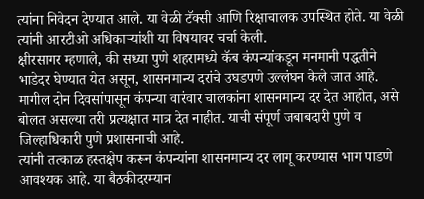त्यांना निवेदन देण्यात आले. या वेळी टॅक्सी आणि रिक्षाचालक उपस्थित होते. या वेळी त्यांनी आरटीओ अधिकाऱ्यांशी या विषयावर चर्चा केली.
क्षीरसागर म्हणाले, की सध्या पुणे शहरामध्ये कॅब कंपन्यांकडून मनमानी पद्धतीने भाडेदर घेण्यात येत असून, शासनमान्य दरांचे उघडपणे उल्लंघन केले जात आहे. मागील दोन दिवसांपासून कंपन्या वारंवार चालकांना शासनमान्य दर देत आहोत, असे बोलत असल्या तरी प्रत्यक्षात मात्र देत नाहीत. याची संपूर्ण जबाबदारी पुणे व जिल्हाधिकारी पुणे प्रशासनाची आहे.
त्यांनी तत्काळ हस्तक्षेप करून कंपन्यांना शासनमान्य दर लागू करण्यास भाग पाडणे आवश्यक आहे. या बैठकीदरम्यान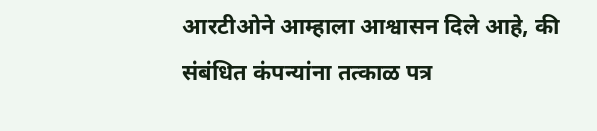आरटीओने आम्हाला आश्वासन दिले आहे, की संबंधित कंपन्यांना तत्काळ पत्र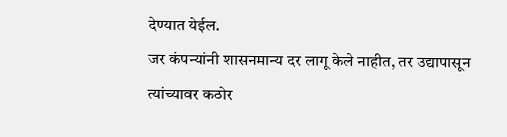देण्यात येईल.
जर कंपन्यांनी शासनमान्य दर लागू केले नाहीत, तर उद्यापासून त्यांच्यावर कठोर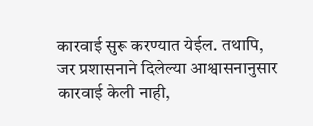कारवाई सुरू करण्यात येईल. तथापि, जर प्रशासनाने दिलेल्या आश्वासनानुसार कारवाई केली नाही,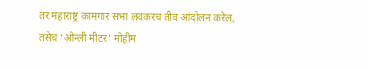तर महाराष्ट्र कामगार सभा लवकरच तीव आंदोलन करेल, तसेच ‘ओन्ली मीटर’ मोहीम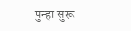पुन्हा सुरू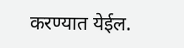करण्यात येईल.